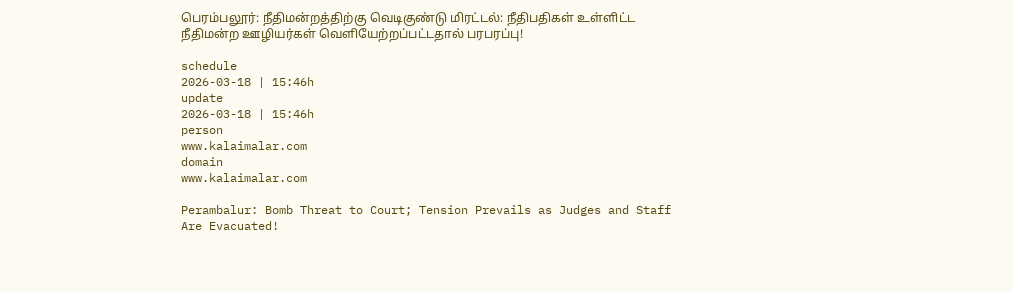பெரம்பலூர்: நீதிமன்றத்திற்கு வெடிகுண்டு மிரட்டல்: நீதிபதிகள் உள்ளிட்ட நீதிமன்ற ஊழியர்கள் வெளியேற்றப்பட்டதால் பரபரப்பு!

schedule
2026-03-18 | 15:46h
update
2026-03-18 | 15:46h
person
www.kalaimalar.com
domain
www.kalaimalar.com

Perambalur: Bomb Threat to Court; Tension Prevails as Judges and Staff Are Evacuated!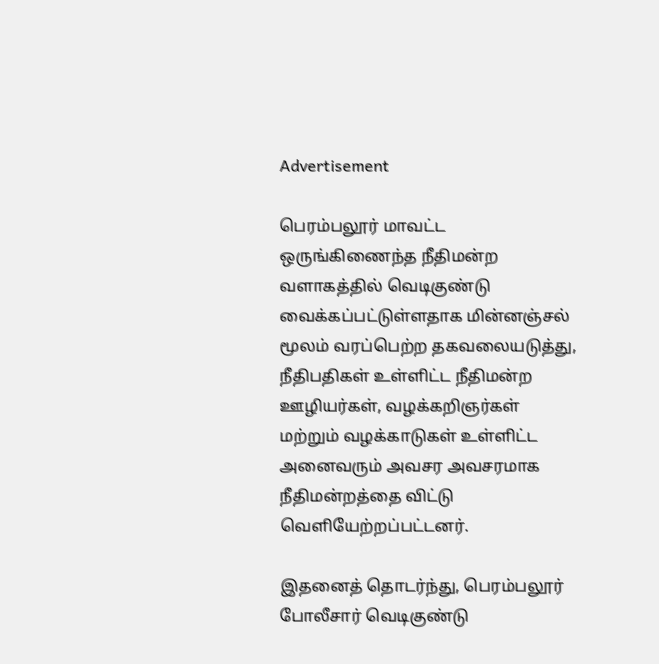Advertisement

பெரம்பலூர் மாவட்ட ஒருங்கிணைந்த நீதிமன்ற வளாகத்தில் வெடிகுண்டு வைக்கப்பட்டுள்ளதாக மின்னஞ்சல் மூலம் வரப்பெற்ற தகவலையடுத்து, நீதிபதிகள் உள்ளிட்ட நீதிமன்ற ஊழியர்கள், வழக்கறிஞர்கள் மற்றும் வழக்காடுகள் உள்ளிட்ட அனைவரும் அவசர அவசரமாக நீதிமன்றத்தை விட்டு வெளியேற்றப்பட்டனர்.

இதனைத் தொடர்ந்து, பெரம்பலூர் போலீசார் வெடிகுண்டு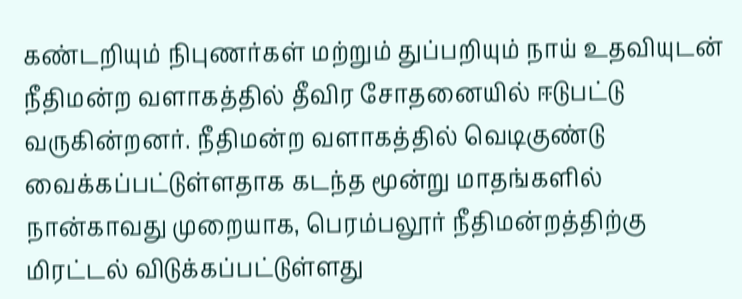கண்டறியும் நிபுணர்கள் மற்றும் துப்பறியும் நாய் உதவியுடன் நீதிமன்ற வளாகத்தில் தீவிர சோதனையில் ஈடுபட்டு வருகின்றனர். நீதிமன்ற வளாகத்தில் வெடிகுண்டு வைக்கப்பட்டுள்ளதாக கடந்த மூன்று மாதங்களில் நான்காவது முறையாக, பெரம்பலூர் நீதிமன்றத்திற்கு மிரட்டல் விடுக்கப்பட்டுள்ளது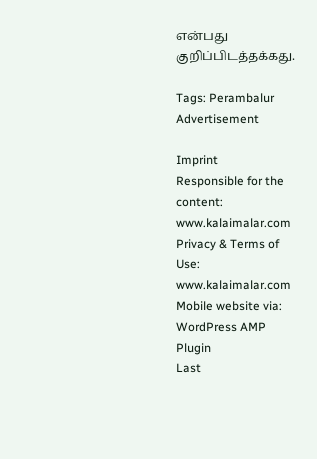என்பது குறிப்பிடத்தக்கது.

Tags: Perambalur
Advertisement

Imprint
Responsible for the content:
www.kalaimalar.com
Privacy & Terms of Use:
www.kalaimalar.com
Mobile website via:
WordPress AMP Plugin
Last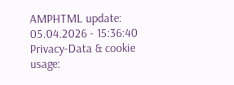AMPHTML update:
05.04.2026 - 15:36:40
Privacy-Data & cookie usage: